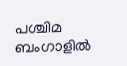പശ്ചിമ ബംഗാളിൽ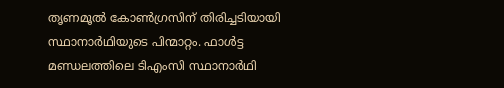തൃണമൂൽ കോൺഗ്രസിന് തിരിച്ചടിയായി സ്ഥാനാർഥിയുടെ പിന്മാറ്റം. ഫാൾട്ട മണ്ഡലത്തിലെ ടിഎംസി സ്ഥാനാർഥി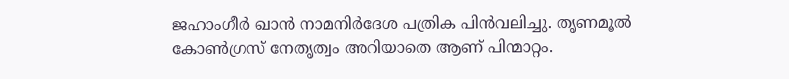ജഹാംഗീർ ഖാൻ നാമനിർദേശ പത്രിക പിൻവലിച്ചു. തൃണമൂൽ കോൺഗ്രസ് നേതൃത്വം അറിയാതെ ആണ് പിന്മാറ്റം.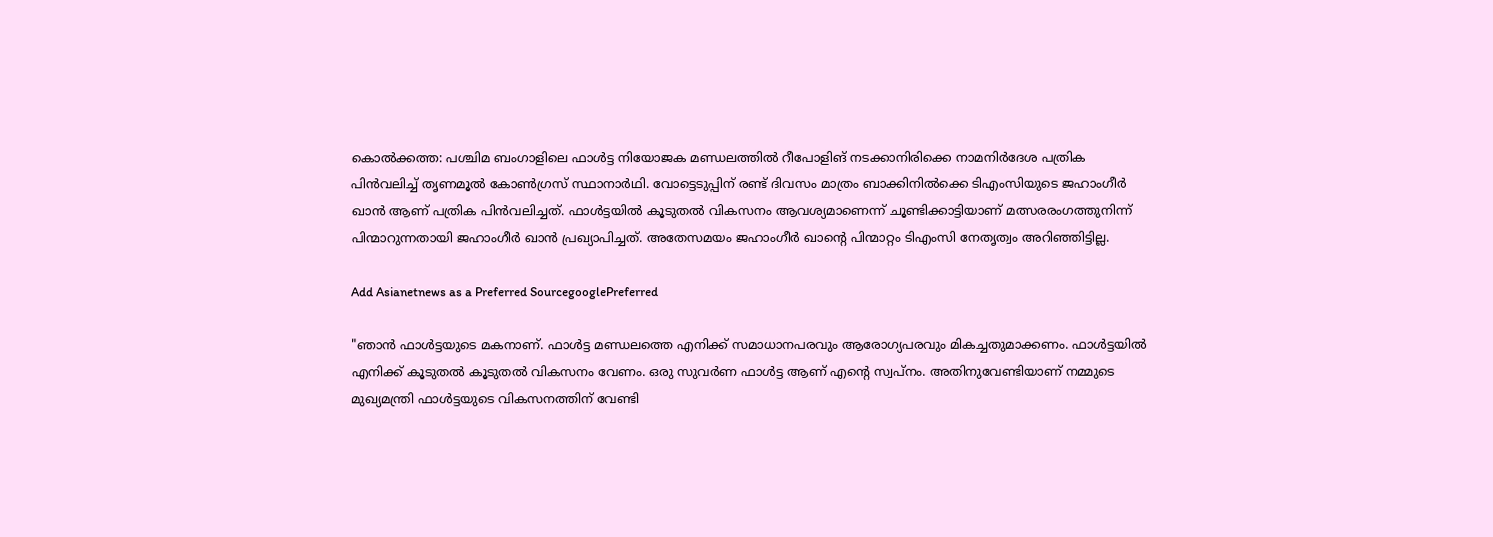കൊൽക്കത്ത: പശ്ചിമ ബംഗാളിലെ ഫാൾട്ട നിയോജക മണ്ഡലത്തിൽ റീപോളിങ് നടക്കാനിരിക്കെ നാമനിർദേശ പത്രിക പിൻവലിച്ച് തൃണമൂൽ കോൺഗ്രസ് സ്ഥാനാർഥി. വോട്ടെടുപ്പിന് രണ്ട് ദിവസം മാത്രം ബാക്കിനിൽക്കെ ടിഎംസിയുടെ ജഹാംഗീർ ഖാൻ ആണ് പത്രിക പിൻവലിച്ചത്. ഫാൾട്ടയിൽ കൂടുതൽ വികസനം ആവശ്യമാണെന്ന് ചൂണ്ടിക്കാട്ടിയാണ് മത്സരരംഗത്തുനിന്ന് പിന്മാറുന്നതായി ജഹാംഗീർ ഖാൻ പ്രഖ്യാപിച്ചത്. അതേസമയം ജഹാംഗീർ ഖാൻ്റെ പിന്മാറ്റം ടിഎംസി നേതൃത്വം അറിഞ്ഞിട്ടില്ല.

Add Asianetnews as a Preferred SourcegooglePreferred

"ഞാൻ ഫാൾട്ടയുടെ മകനാണ്. ഫാൾട്ട മണ്ഡലത്തെ എനിക്ക് സമാധാനപരവും ആരോഗ്യപരവും മികച്ചതുമാക്കണം. ഫാൾട്ടയിൽ എനിക്ക് കൂടുതൽ കൂടുതൽ വികസനം വേണം. ഒരു സുവർണ ഫാൾട്ട ആണ് എൻ്റെ സ്വപ്നം. അതിനുവേണ്ടിയാണ് നമ്മുടെ മുഖ്യമന്ത്രി ഫാൾട്ടയുടെ വികസനത്തിന് വേണ്ടി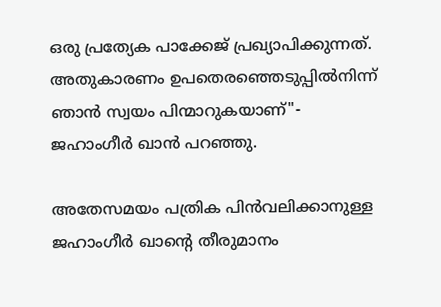ഒരു പ്രത്യേക പാക്കേജ് പ്രഖ്യാപിക്കുന്നത്. അതുകാരണം ഉപതെരഞ്ഞെടുപ്പിൽനിന്ന് ഞാൻ സ്വയം പിന്മാറുകയാണ്"- ജഹാംഗീർ ഖാൻ പറഞ്ഞു.

അതേസമയം പത്രിക പിൻവലിക്കാനുള്ള ജഹാംഗീർ ഖാൻ്റെ തീരുമാനം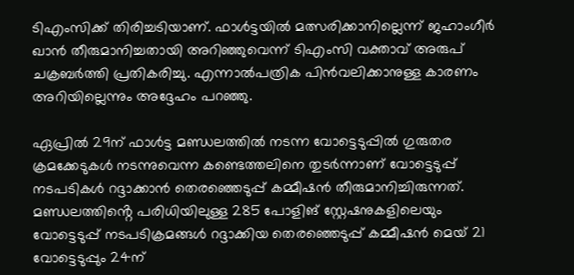ടിഎംസിക്ക് തിരിച്ചടിയാണ്. ഫാൾട്ടയിൽ മത്സരിക്കാനില്ലെന്ന് ജഹാംഗീർ ഖാൻ തീരുമാനിച്ചതായി അറിഞ്ഞുവെന്ന് ടിഎംസി വക്താവ് അരുപ് ചക്രബർത്തി പ്രതികരിച്ചു. എന്നാൽപത്രിക പിൻവലിക്കാനുള്ള കാരണം അറിയില്ലെന്നും അദ്ദേഹം പറഞ്ഞു.

ഏപ്രിൽ 29ന് ഫാൾട്ട മണ്ഡലത്തിൽ നടന്ന വോട്ടെടുപ്പിൽ ഗുരുതര ക്രമക്കേടുകൾ നടന്നുവെന്ന കണ്ടെത്തലിനെ തുടർന്നാണ് വോട്ടെടുപ്പ് നടപടികൾ റദ്ദാക്കാൻ തെരഞ്ഞെടുപ്പ് കമ്മീഷൻ തീരുമാനിച്ചിരുന്നത്. മണ്ഡലത്തിൻ്റെ പരിധിയിലുള്ള 285 പോളിങ് സ്റ്റേഷനുകളിലെയും വോട്ടെടുപ്പ് നടപടിക്രമങ്ങൾ റദ്ദാക്കിയ തെരഞ്ഞെടുപ്പ് കമ്മീഷൻ മെയ് 21 വോട്ടെടുപ്പും 24ന്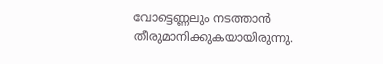വോട്ടെണ്ണലും നടത്താൻ തീരുമാനിക്കുകയായിരുന്നു.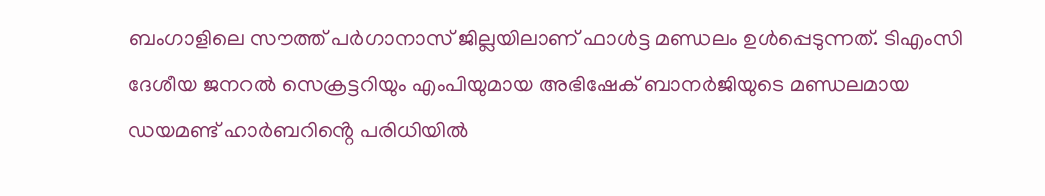ബംഗാളിലെ സൗത്ത് പർഗാനാസ് ജില്ലയിലാണ് ഫാൾട്ട മണ്ഡലം ഉൾപ്പെടുന്നത്. ടിഎംസി ദേശീയ ജനറൽ സെക്രട്ടറിയും എംപിയുമായ അഭിഷേക് ബാനർജിയുടെ മണ്ഡലമായ ഡയമണ്ട് ഹാർബറിൻ്റെ പരിധിയിൽ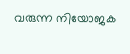വരുന്ന നിയോജക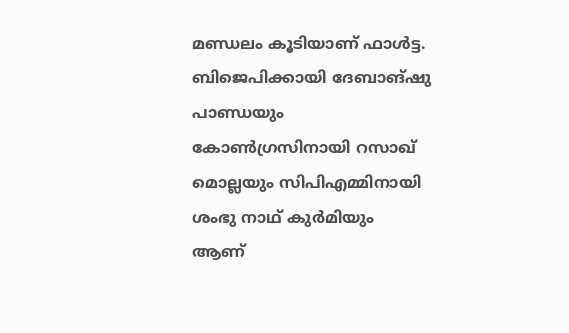മണ്ഡലം കൂടിയാണ് ഫാൾട്ട. ബിജെപിക്കായി ദേബാങ്ഷു പാണ്ഡയും കോൺഗ്രസിനായി റസാഖ് മൊല്ലയും സിപിഎമ്മിനായി ശംഭു നാഥ് കു‍ർമിയും ആണ്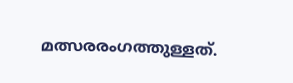മത്സരരംഗത്തുള്ളത്.